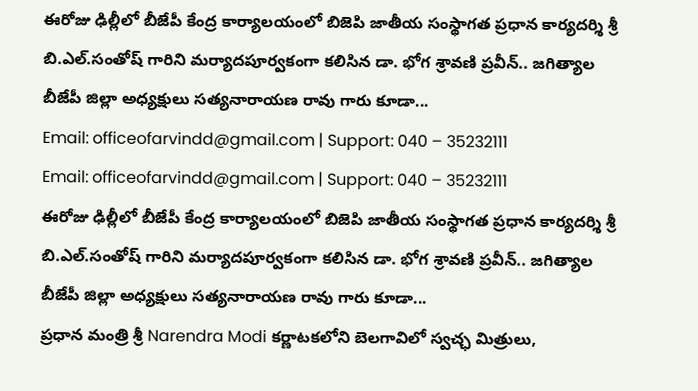ఈరోజు ఢిల్లీలో బీజేపీ కేంద్ర కార్యాలయంలో బిజెపి జాతీయ సంస్థాగత ప్రధాన కార్యదర్శి శ్రీ బి.ఎల్.సంతోష్ గారిని మర్యాదపూర్వకంగా కలిసిన డా. భోగ శ్రావణి ప్రవీన్.. జగిత్యాల బీజేపీ జిల్లా అధ్యక్షులు సత్యనారాయణ రావు గారు కూడా...
Email: officeofarvindd@gmail.com | Support: 040 – 35232111
Email: officeofarvindd@gmail.com | Support: 040 – 35232111
ఈరోజు ఢిల్లీలో బీజేపీ కేంద్ర కార్యాలయంలో బిజెపి జాతీయ సంస్థాగత ప్రధాన కార్యదర్శి శ్రీ బి.ఎల్.సంతోష్ గారిని మర్యాదపూర్వకంగా కలిసిన డా. భోగ శ్రావణి ప్రవీన్.. జగిత్యాల బీజేపీ జిల్లా అధ్యక్షులు సత్యనారాయణ రావు గారు కూడా...
ప్రధాన మంత్రి శ్రీ Narendra Modi కర్ణాటకలోని బెలగావిలో స్వచ్ఛ మిత్రులు,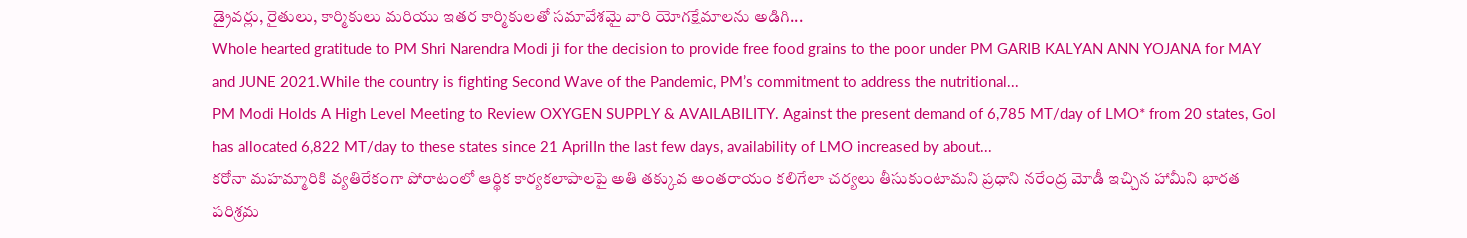డ్రైవర్లు, రైతులు, కార్మికులు మరియు ఇతర కార్మికులతో సమావేశమై వారి యోగక్షేమాలను అడిగి...
Whole hearted gratitude to PM Shri Narendra Modi ji for the decision to provide free food grains to the poor under PM GARIB KALYAN ANN YOJANA for MAY and JUNE 2021.While the country is fighting Second Wave of the Pandemic, PM’s commitment to address the nutritional...
PM Modi Holds A High Level Meeting to Review OXYGEN SUPPLY & AVAILABILITY. Against the present demand of 6,785 MT/day of LMO* from 20 states, Gol has allocated 6,822 MT/day to these states since 21 AprilIn the last few days, availability of LMO increased by about...
కరోనా మహమ్మారికి వ్యతిరేకంగా పోరాటంలో ఆర్థిక కార్యకలాపాలపై అతి తక్కువ అంతరాయం కలిగేలా చర్యలు తీసుకుంటామని ప్రధాని నరేంద్ర మోడీ ఇచ్చిన హామీని భారత పరిశ్రమ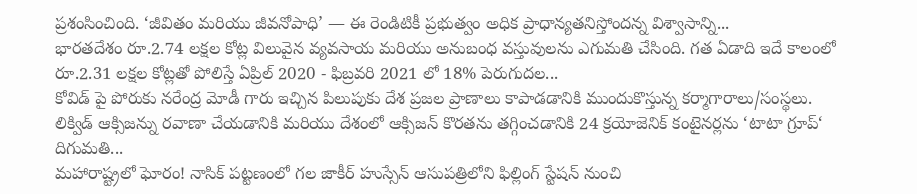ప్రశంసించింది. ‘జీవితం మరియు జీవనోపాధి’ — ఈ రెండిటికీ ప్రభుత్వం అధిక ప్రాధాన్యతనిస్తోందన్న విశ్వాసాన్ని...
భారతదేశం రూ.2.74 లక్షల కోట్ల విలువైన వ్యవసాయ మరియు అనుబంధ వస్తువులను ఎగుమతి చేసింది. గత ఏడాది ఇదే కాలంలో రూ.2.31 లక్షల కోట్లతో పోలిస్తే ఏప్రిల్ 2020 - ఫిబ్రవరి 2021 లో 18% పెరుగుదల...
కోవిడ్ పై పోరుకు నరేంద్ర మోడీ గారు ఇచ్చిన పిలుపుకు దేశ ప్రజల ప్రాణాలు కాపాడడానికి ముందుకొస్తున్న కర్మాగారాలు/సంస్థలు. లిక్విడ్ ఆక్సిజన్ను రవాణా చేయడానికి మరియు దేశంలో ఆక్సిజన్ కొరతను తగ్గించడానికి 24 క్రయోజెనిక్ కంటైనర్లను ‘టాటా గ్రూప్‘ దిగుమతి...
మహారాష్ట్రలో ఘోరం! నాసిక్ పట్టణంలో గల జాకీర్ హుస్సేన్ ఆసుపత్రిలోని ఫిల్లింగ్ స్టేషన్ నుంచి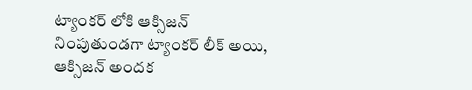ట్యాంకర్ లోకి ఆక్సిజన్ నింపుతుండగా ట్యాంకర్ లీక్ అయి, ఆక్సిజన్ అందక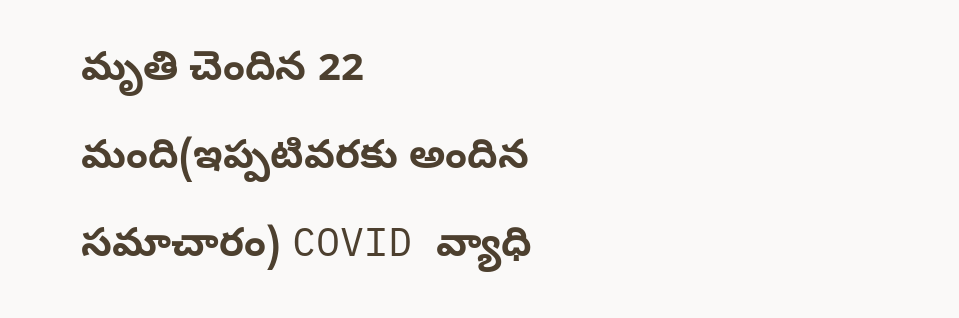మృతి చెందిన 22 మంది(ఇప్పటివరకు అందిన సమాచారం) COVID వ్యాధి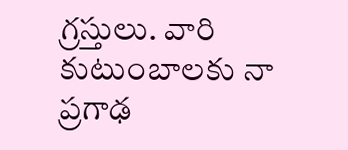గ్రస్తులు. వారి కుటుంబాలకు నా ప్రగాఢ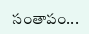సంతాపం...